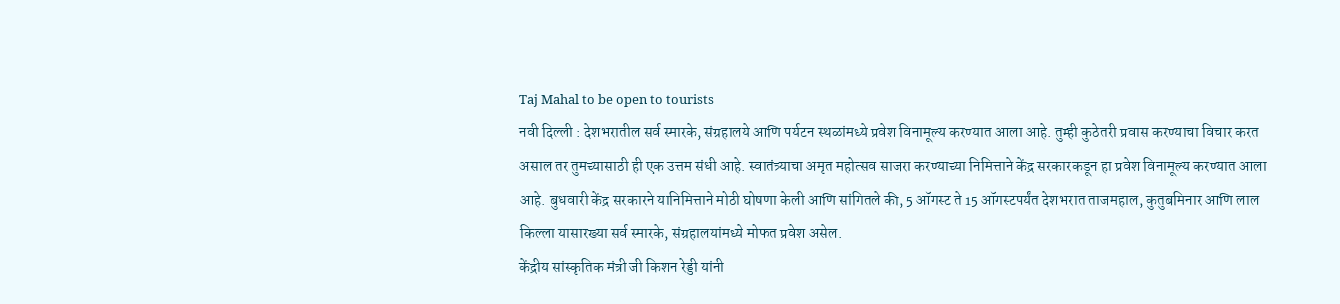Taj Mahal to be open to tourists
नवी दिल्ली : देशभरातील सर्व स्मारके, संग्रहालये आणि पर्यटन स्थळांमध्ये प्रवेश विनामूल्य करण्यात आला आहे. तुम्ही कुठेतरी प्रवास करण्याचा विचार करत असाल तर तुमच्यासाठी ही एक उत्तम संधी आहे. स्वातंत्र्याचा अमृत महोत्सव साजरा करण्याच्या निमित्ताने केंद्र सरकारकडून हा प्रवेश विनामूल्य करण्यात आला आहे. बुधवारी केंद्र सरकारने यानिमित्ताने मोठी घोषणा केली आणि सांगितले की, 5 ऑगस्ट ते 15 ऑगस्टपर्यंत देशभरात ताजमहाल, कुतुबमिनार आणि लाल किल्ला यासारख्या सर्व स्मारके, संग्रहालयांमध्ये मोफत प्रवेश असेल.
केंद्रीय सांस्कृतिक मंत्री जी किशन रेड्डी यांनी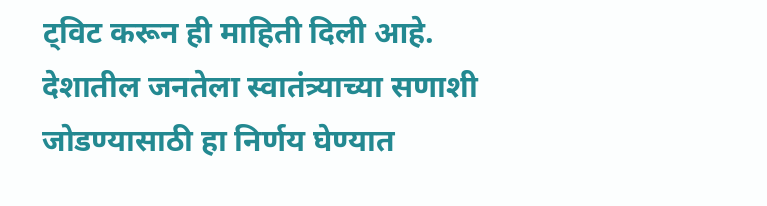ट्विट करून ही माहिती दिली आहे. देशातील जनतेला स्वातंत्र्याच्या सणाशी जोडण्यासाठी हा निर्णय घेण्यात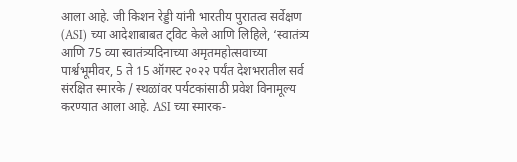आला आहे. जी किशन रेड्डी यांनी भारतीय पुरातत्व सर्वेक्षण (ASI) च्या आदेशाबाबत ट्विट केले आणि लिहिले, ‘स्वातंत्र्य आणि 75 व्या स्वातंत्र्यदिनाच्या अमृतमहोत्सवाच्या पार्श्वभूमीवर, 5 ते 15 ऑगस्ट २०२२ पर्यंत देशभरातील सर्व संरक्षित स्मारके / स्थळांवर पर्यटकांसाठी प्रवेश विनामूल्य करण्यात आला आहे. ASI च्या स्मारक-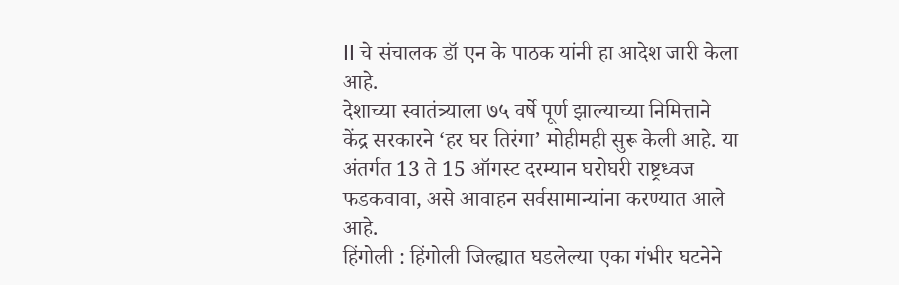II चे संचालक डॉ एन के पाठक यांनी हा आदेश जारी केला आहे.
देशाच्या स्वातंत्र्याला ७५ वर्षे पूर्ण झाल्याच्या निमित्ताने केंद्र सरकारने ‘हर घर तिरंगा’ मोहीमही सुरू केली आहे. या अंतर्गत 13 ते 15 ऑगस्ट दरम्यान घरोघरी राष्ट्रध्वज फडकवावा, असे आवाहन सर्वसामान्यांना करण्यात आले आहे.
हिंगोली : हिंगोली जिल्ह्यात घडलेल्या एका गंभीर घटनेने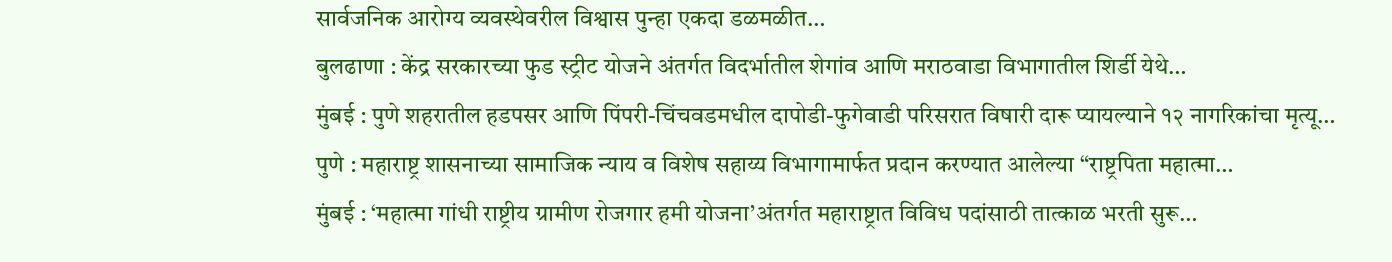सार्वजनिक आरोग्य व्यवस्थेवरील विश्वास पुन्हा एकदा डळमळीत…
बुलढाणा : केंद्र सरकारच्या फुड स्ट्रीट योजने अंतर्गत विदर्भातील शेगांव आणि मराठवाडा विभागातील शिर्डी येथे…
मुंबई : पुणे शहरातील हडपसर आणि पिंपरी-चिंचवडमधील दापोडी-फुगेवाडी परिसरात विषारी दारू प्यायल्याने १२ नागरिकांचा मृत्यू…
पुणे : महाराष्ट्र शासनाच्या सामाजिक न्याय व विशेष सहाय्य विभागामार्फत प्रदान करण्यात आलेल्या “राष्ट्रपिता महात्मा…
मुंबई : ‘महात्मा गांधी राष्ट्रीय ग्रामीण रोजगार हमी योजना’अंतर्गत महाराष्ट्रात विविध पदांसाठी तात्काळ भरती सुरू…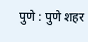पुणे : पुणे शहर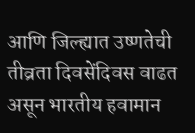आणि जिल्ह्यात उष्णतेची तीव्रता दिवसेंदिवस वाढत असून भारतीय हवामान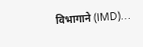विभागाने (IMD)…